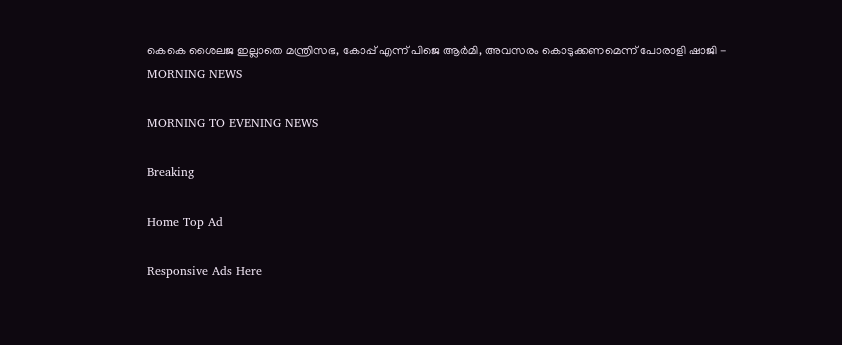കെകെ ശൈലജ ഇല്ലാതെ മന്ത്രിസഭ, കോപ്പ് എന്ന് പിജെ ആര്‍മി, അവസരം കൊടുക്കണമെന്ന് പോരാളി ഷാജി - MORNING NEWS

MORNING TO EVENING NEWS

Breaking

Home Top Ad

Responsive Ads Here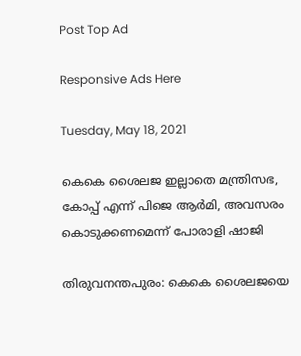Post Top Ad

Responsive Ads Here

Tuesday, May 18, 2021

കെകെ ശൈലജ ഇല്ലാതെ മന്ത്രിസഭ, കോപ്പ് എന്ന് പിജെ ആര്‍മി, അവസരം കൊടുക്കണമെന്ന് പോരാളി ഷാജി

തിരുവനന്തപുരം: കെകെ ശൈലജയെ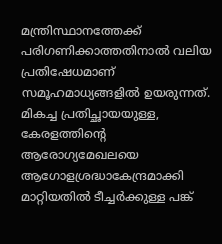മന്ത്രിസ്ഥാനത്തേക്ക് പരിഗണിക്കാത്തതിനാൽ വലിയ പ്രതിഷേധമാണ് സമൂഹമാധ്യങ്ങളിൽ ഉയരുന്നത്. മികച്ച പ്രതിച്ഛായയുള്ള, കേരളത്തിന്റെ ആരോഗ്യമേഖലയെ ആഗോളശ്രദ്ധാകേന്ദ്രമാക്കി മാറ്റിയതിൽ ടീച്ചർക്കുള്ള പങ്ക്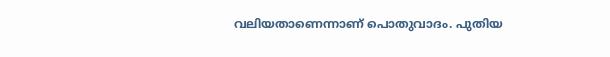വലിയതാണെന്നാണ് പൊതുവാദം. പുതിയ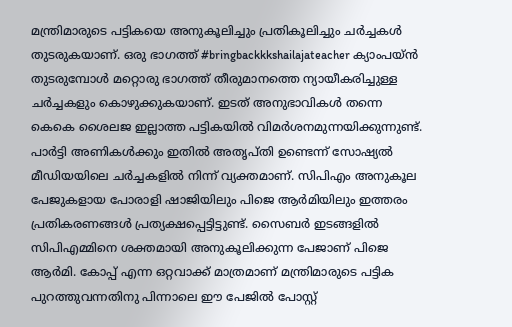മന്ത്രിമാരുടെ പട്ടികയെ അനുകൂലിച്ചും പ്രതികൂലിച്ചും ചർച്ചകൾ തുടരുകയാണ്. ഒരു ഭാഗത്ത് #bringbackkkshailajateacher ക്യാംപയ്ൻ തുടരുമ്പോൾ മറ്റൊരു ഭാഗത്ത് തീരുമാനത്തെ ന്യായീകരിച്ചുള്ള ചർച്ചകളും കൊഴുക്കുകയാണ്. ഇടത് അനുഭാവികൾ തന്നെ കെകെ ശൈലജ ഇല്ലാത്ത പട്ടികയിൽ വിമർശനമുന്നയിക്കുന്നുണ്ട്. പാർട്ടി അണികൾക്കും ഇതിൽ അതൃപ്തി ഉണ്ടെന്ന് സോഷ്യൽ മീഡിയയിലെ ചർച്ചകളിൽ നിന്ന് വ്യക്തമാണ്. സിപിഎം അനുകൂല പേജുകളായ പോരാളി ഷാജിയിലും പിജെ ആർമിയിലും ഇത്തരം പ്രതികരണങ്ങൾ പ്രത്യക്ഷപ്പെട്ടിട്ടുണ്ട്. സൈബർ ഇടങ്ങളിൽ സിപിഎമ്മിനെ ശക്തമായി അനുകൂലിക്കുന്ന പേജാണ് പിജെ ആർമി. കോപ്പ് എന്ന ഒറ്റവാക്ക് മാത്രമാണ് മന്ത്രിമാരുടെ പട്ടിക പുറത്തുവന്നതിനു പിന്നാലെ ഈ പേജിൽ പോസ്റ്റ്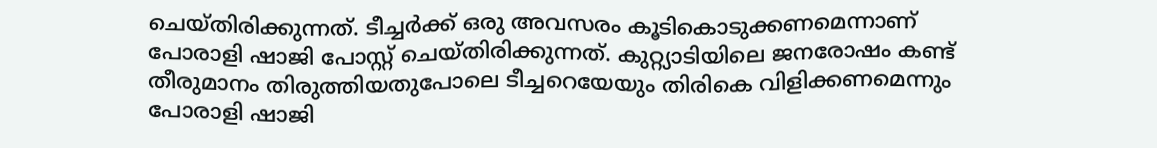ചെയ്തിരിക്കുന്നത്. ടീച്ചർക്ക് ഒരു അവസരം കൂടികൊടുക്കണമെന്നാണ് പോരാളി ഷാജി പോസ്റ്റ് ചെയ്തിരിക്കുന്നത്. കുറ്റ്യാടിയിലെ ജനരോഷം കണ്ട് തീരുമാനം തിരുത്തിയതുപോലെ ടീച്ചറെയേയും തിരികെ വിളിക്കണമെന്നും പോരാളി ഷാജി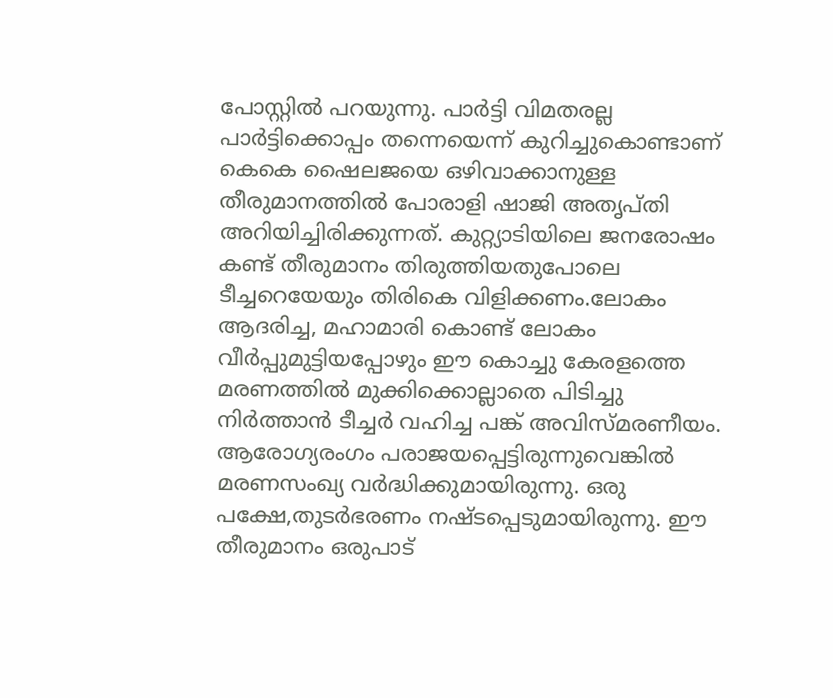പോസ്റ്റിൽ പറയുന്നു. പാർട്ടി വിമതരല്ല പാർട്ടിക്കൊപ്പം തന്നെയെന്ന് കുറിച്ചുകൊണ്ടാണ് കെകെ ഷൈലജയെ ഒഴിവാക്കാനുള്ള തീരുമാനത്തിൽ പോരാളി ഷാജി അതൃപ്തി അറിയിച്ചിരിക്കുന്നത്. കുറ്റ്യാടിയിലെ ജനരോഷം കണ്ട് തീരുമാനം തിരുത്തിയതുപോലെ ടീച്ചറെയേയും തിരികെ വിളിക്കണം.ലോകം ആദരിച്ച, മഹാമാരി കൊണ്ട് ലോകം വീർപ്പുമുട്ടിയപ്പോഴും ഈ കൊച്ചു കേരളത്തെ മരണത്തിൽ മുക്കിക്കൊല്ലാതെ പിടിച്ചു നിർത്താൻ ടീച്ചർ വഹിച്ച പങ്ക് അവിസ്മരണീയം. ആരോഗ്യരംഗം പരാജയപ്പെട്ടിരുന്നുവെങ്കിൽ മരണസംഖ്യ വർദ്ധിക്കുമായിരുന്നു. ഒരു പക്ഷേ,തുടർഭരണം നഷ്ടപ്പെടുമായിരുന്നു. ഈ തീരുമാനം ഒരുപാട്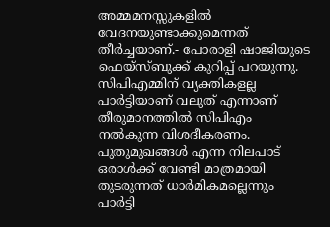അമ്മമനസ്സുകളിൽ വേദനയുണ്ടാക്കുമെന്നത് തീർച്ചയാണ്.- പോരാളി ഷാജിയുടെ ഫെയ്സ്ബുക്ക് കുറിപ്പ് പറയുന്നു. സിപിഎമ്മിന് വ്യക്തികളല്ല പാർട്ടിയാണ് വലുത് എന്നാണ് തീരുമാനത്തിൽ സിപിഎം നൽകുന്ന വിശദീകരണം. പുതുമുഖങ്ങൾ എന്ന നിലപാട് ഒരാൾക്ക് വേണ്ടി മാത്രമായി തുടരുന്നത് ധാർമികമല്ലെന്നും പാർട്ടി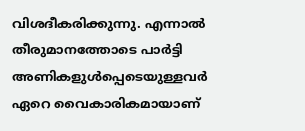വിശദീകരിക്കുന്നു. എന്നാൽ തീരുമാനത്തോടെ പാർട്ടി അണികളുൾപ്പെടെയുള്ളവർ ഏറെ വൈകാരികമായാണ്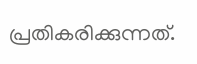പ്രതികരിക്കുന്നത്.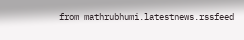from mathrubhumi.latestnews.rssfeed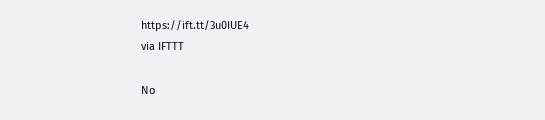https://ift.tt/3u0IUE4
via IFTTT

No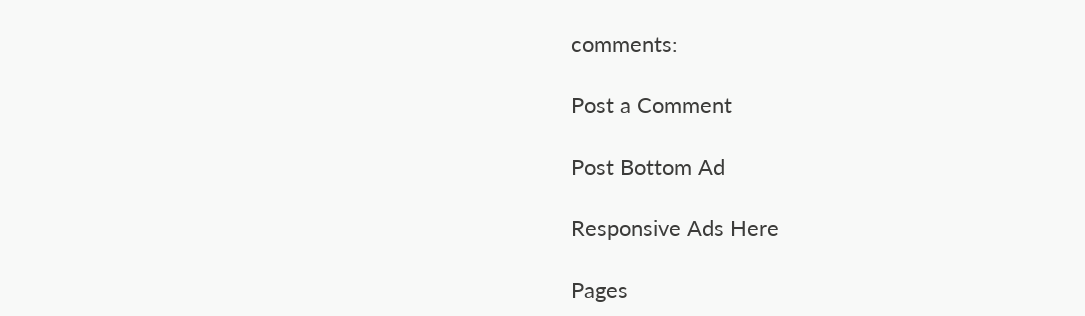comments:

Post a Comment

Post Bottom Ad

Responsive Ads Here

Pages